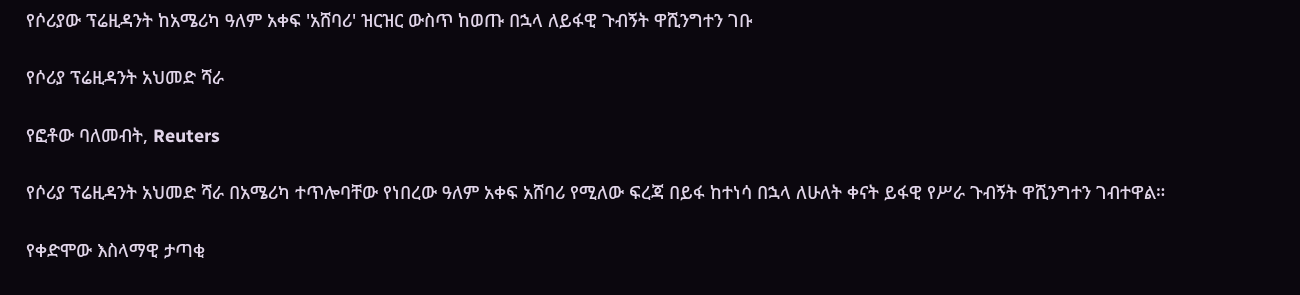የሶሪያው ፕሬዚዳንት ከአሜሪካ ዓለም አቀፍ 'አሸባሪ' ዝርዝር ውስጥ ከወጡ በኋላ ለይፋዊ ጉብኝት ዋሺንግተን ገቡ

የሶሪያ ፕሬዚዳንት አህመድ ሻራ

የፎቶው ባለመብት, Reuters

የሶሪያ ፕሬዚዳንት አህመድ ሻራ በአሜሪካ ተጥሎባቸው የነበረው ዓለም አቀፍ አሸባሪ የሚለው ፍረጃ በይፋ ከተነሳ በኋላ ለሁለት ቀናት ይፋዊ የሥራ ጉብኝት ዋሺንግተን ገብተዋል።

የቀድሞው እስላማዊ ታጣቂ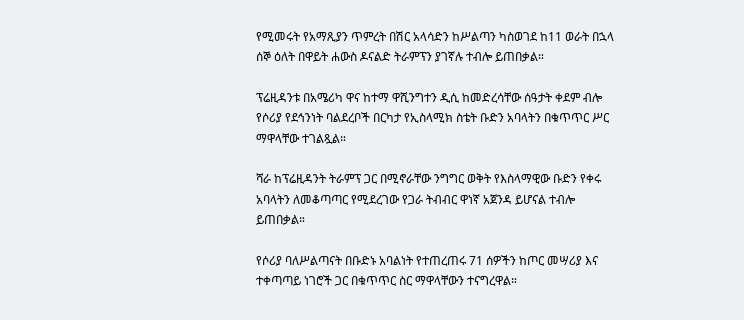የሚመሩት የአማጺያን ጥምረት በሽር አላሳድን ከሥልጣን ካስወገደ ከ11 ወራት በኋላ ሰኞ ዕለት በዋይት ሐውስ ዶናልድ ትራምፕን ያገኛሉ ተብሎ ይጠበቃል።

ፕሬዚዳንቱ በአሜሪካ ዋና ከተማ ዋሺንግተን ዲሲ ከመድረሳቸው ሰዓታት ቀደም ብሎ የሶሪያ የደኅንነት ባልደረቦች በርካታ የኢስላሚክ ስቴት ቡድን አባላትን በቁጥጥር ሥር ማዋላቸው ተገልጿል።

ሻራ ከፕሬዚዳንት ትራምፕ ጋር በሚኖራቸው ንግግር ወቅት የእስላማዊው ቡድን የቀሩ አባላትን ለመቆጣጣር የሚደረገው የጋራ ትብብር ዋነኛ አጀንዳ ይሆናል ተብሎ ይጠበቃል።

የሶሪያ ባለሥልጣናት በቡድኑ አባልነት የተጠረጠሩ 71 ሰዎችን ከጦር መሣሪያ እና ተቀጣጣይ ነገሮች ጋር በቁጥጥር ስር ማዋላቸውን ተናግረዋል።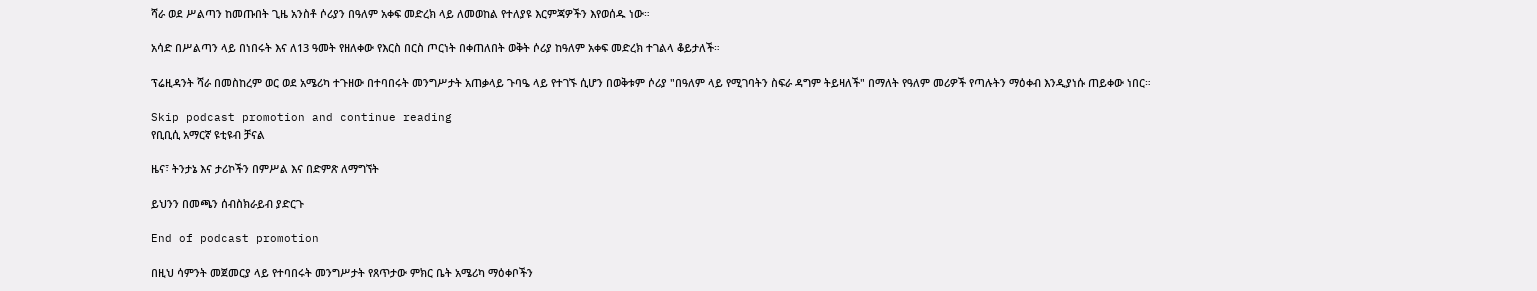ሻራ ወደ ሥልጣን ከመጡበት ጊዜ አንስቶ ሶሪያን በዓለም አቀፍ መድረክ ላይ ለመወከል የተለያዩ እርምጃዎችን እየወሰዱ ነው።

አሳድ በሥልጣን ላይ በነበሩት እና ለ13 ዓመት የዘለቀው የእርስ በርስ ጦርነት በቀጠለበት ወቅት ሶሪያ ከዓለም አቀፍ መድረክ ተገልላ ቆይታለች።

ፕሬዚዳንት ሻራ በመስከረም ወር ወደ አሜሪካ ተጉዘው በተባበሩት መንግሥታት አጠቃላይ ጉባዔ ላይ የተገኙ ሲሆን በወቅቱም ሶሪያ "በዓለም ላይ የሚገባትን ስፍራ ዳግም ትይዛለች" በማለት የዓለም መሪዎች የጣሉትን ማዕቀብ እንዲያነሱ ጠይቀው ነበር።

Skip podcast promotion and continue reading
የቢቢሲ አማርኛ ዩቲዩብ ቻናል

ዜና፣ ትንታኔ እና ታሪኮችን በምሥል እና በድምጽ ለማግኘት

ይህንን በመጫን ሰብስክራይብ ያድርጉ

End of podcast promotion

በዚህ ሳምንት መጀመርያ ላይ የተባበሩት መንግሥታት የጸጥታው ምክር ቤት አሜሪካ ማዕቀቦችን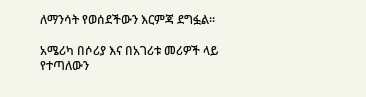ለማንሳት የወሰደችውን እርምጃ ደግፏል።

አሜሪካ በሶሪያ እና በአገሪቱ መሪዎች ላይ የተጣለውን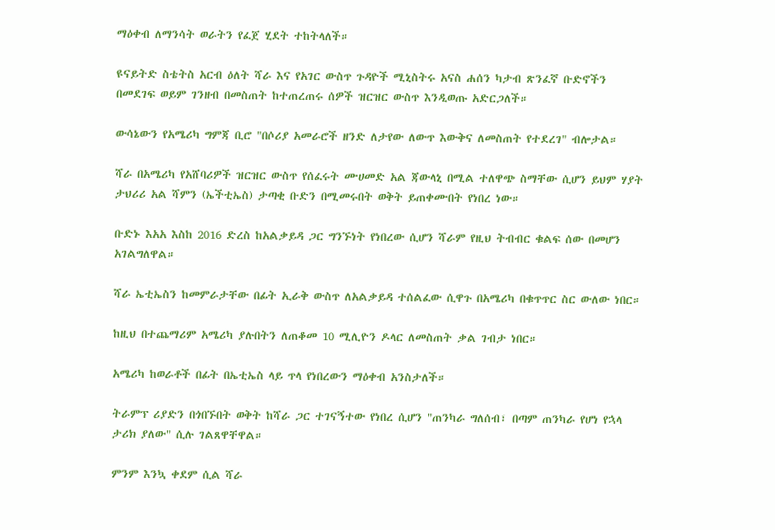ማዕቀብ ለማንሳት ወራትን የፈጀ ሂደት ተከትላለች።

ዩናይትድ ስቴትስ አርብ ዕለት ሻራ እና የአገር ውስጥ ጉዳዮች ሚኒስትሩ አናስ ሐሰን ካታብ ጽንፈኛ ቡድኖችን በመደገፍ ወይም ገንዘብ በመስጠት ከተጠረጠሩ ሰዎች ዝርዝር ውስጥ እንዲወጡ አድርጋለች።

ውሳኔውን የአሜሪካ ግምጃ ቢሮ "በሶሪያ አመራሮች ዘንድ ለታየው ለውጥ እውቅና ለመስጠት የተደረገ" ብሎታል።

ሻራ በአሜሪካ የአሸባሪዎች ዝርዝር ውስጥ የሰፈሩት ሙሀመድ አል ጃውላኒ በሚል ተለዋጭ ስማቸው ሲሆን ይህም ሃያት ታህሪሪ አል ሻምን (ኤችቲኤስ) ታጣቂ ቡድን በሚመሩበት ወቅት ይጠቀሙበት የነበረ ነው።

ቡድኑ እአአ እስከ 2016 ድረስ ከአልቃይዳ ጋር ግንኙነት የነበረው ሲሆን ሻራም የዚህ ትብብር ቁልፍ ሰው በመሆን አገልግለዋል።

ሻራ ኤቲኤስን ከመምራታቸው በፊት ኢራቅ ውስጥ ለአልቃይዳ ተሰልፈው ሲዋጉ በአሜሪካ በቁጥጥር ስር ውለው ነበር።

ከዚህ በተጨማሪም አሜሪካ ያሉበትን ለጠቆመ 10 ሚሊዮን ዶላር ለመስጠት ቃል ገብታ ነበር።

አሜሪካ ከወራቶች በፊት በኤቲኤስ ላይ ጥላ የነበረውን ማዕቀብ አንስታለች።

ትራምፕ ሪያድን በጎበኙበት ወቅት ከሻራ ጋር ተገናኝተው የነበረ ሲሆን "ጠንካራ ግለሰብ፣ በጣም ጠንካራ የሆነ የኋላ ታሪክ ያለው" ሲሉ ገልጸዋቸዋል።

ምንም እንኳ ቀደም ሲል ሻራ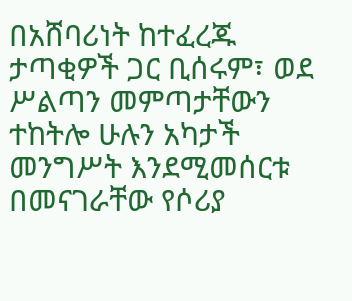በአሸባሪነት ከተፈረጁ ታጣቂዎች ጋር ቢሰሩም፣ ወደ ሥልጣን መምጣታቸውን ተከትሎ ሁሉን አካታች መንግሥት እንደሚመሰርቱ በመናገራቸው የሶሪያ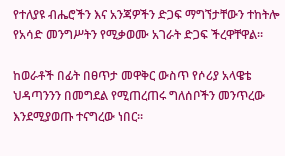የተለያዩ ብሔሮችን እና አንጃዎችን ድጋፍ ማግኘታቸውን ተከትሎ የአሳድ መንግሥትን የሚቃወሙ አገራት ድጋፍ ችረዋቸዋል።

ከወራቶች በፊት በፀጥታ መዋቅር ውስጥ የሶሪያ አላዌቴ ህዳጣንንን በመግደል የሚጠረጠሩ ግለሰቦችን መንጥረው እንደሚያወጡ ተናግረው ነበር።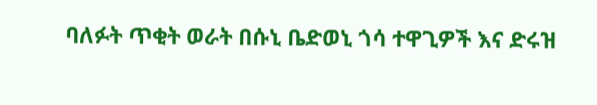ባለፉት ጥቂት ወራት በሱኒ ቤድወኒ ጎሳ ተዋጊዎች እና ድሩዝ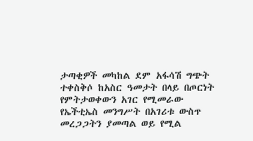ታጣቂዎች መካከል ደም አፋሳሽ ግጭት ተቀስቅሶ ከአስር ዓመታት በላይ በጦርነት የምትታወቀውን አገር የሚመራው የኤችቲኤስ መንግሥት በአገሪቱ ውስጥ መረጋጋትን ያመጣል ወይ የሚል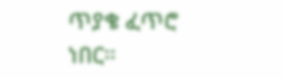ጥያቄ ፈጥሮ ነበር።